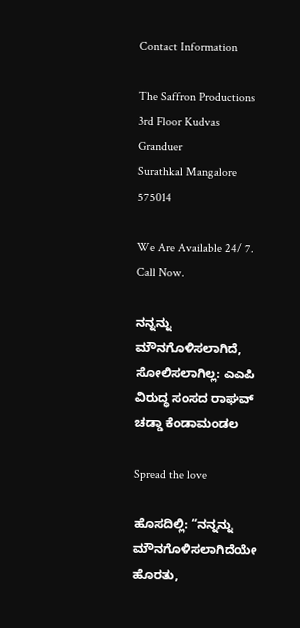Contact Information

The Saffron Productions
3rd Floor Kudvas Granduer
Surathkal Mangalore 575014

We Are Available 24/ 7. Call Now.

ನನ್ನನ್ನು ಮೌನಗೊಳಿಸಲಾಗಿದೆ, ಸೋಲಿಸಲಾಗಿಲ್ಲ: ಎಎಪಿ ವಿರುದ್ಧ ಸಂಸದ ರಾಘವ್ ಚಡ್ಡಾ ಕೆಂಡಾಮಂಡಲ

Spread the love

ಹೊಸದಿಲ್ಲಿ: “ನನ್ನನ್ನು ಮೌನಗೊಳಿಸಲಾಗಿದೆಯೇ ಹೊರತು,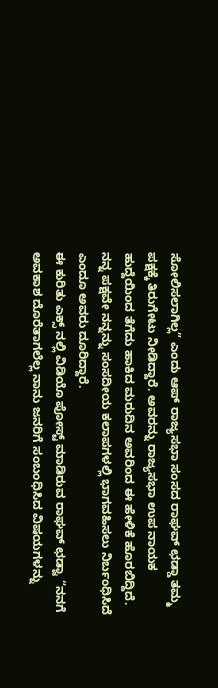ಸೋಲಿಸಲಾಗಿಲ್ಲ” ಎಂದು ಆಪ್ ರಾಜ್ಯಸಭಾ ಸಂಸದ ರಾಘವ್ ಛಡ್ಡಾ ತಮ್ಮ ಪಕ್ಷಕ್ಕೆ ತಿರುಗೇಟು ನೀಡಿದ್ದಾರೆ. ಅವರನ್ನು ರಾಜ್ಯಸಭಾ ಉಪ ನಾಯಕ ಹುದ್ದೆಯಿಂದ ತೆಗೆದು ಹಾಕಿದ ಮರುದಿನ ಅವರಿಂದ ಈ ಹೇಳಿಕೆ ಹೊರಬಿದ್ದಿದೆ. ನನ್ನ ಪಕ್ಷವೇ ನನ್ನನ್ನು ಸಂಸದೀಯ ಕಲಾಪಗಳಲ್ಲಿ ಭಾಗವಹಿಸಲು ನಿರ್ಬಂಧಿಸಿದೆ ಎಂದೂ ಅವರು ದೂರಿದ್ದಾರೆ.
ಈ ಕುರಿತು ಎಕ್ಸ್ ನಲ್ಲಿ ವಿಡಿಯೊ ಪೋಸ್ಟ್ ಮಾಡಿರುವ ರಾಘವ್ ಛಡ್ವಾ “ನನಗೆ ಅವಕಾಶ ದೊರೆತಾಗಲೆಲ್ಲ ನಾನು ಜನರಿಗೆ ಸಂಬಂಧಿಸಿದ ವಿಷಯಗಳನ್ನು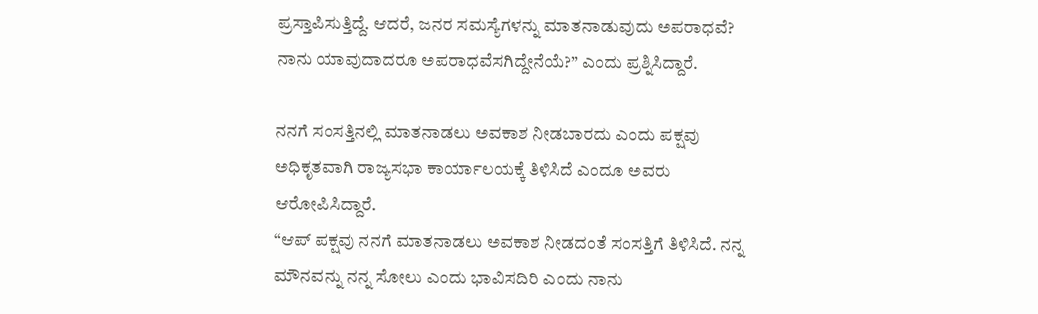ಪ್ರಸ್ತಾಪಿಸುತ್ತಿದ್ದೆ. ಆದರೆ, ಜನರ ಸಮಸ್ಯೆಗಳನ್ನು ಮಾತನಾಡುವುದು ಅಪರಾಧವೆ? ನಾನು ಯಾವುದಾದರೂ ಅಪರಾಧವೆಸಗಿದ್ದೇನೆಯೆ?” ಎಂದು ಪ್ರಶ್ನಿಸಿದ್ದಾರೆ.

ನನಗೆ ಸಂಸತ್ತಿನಲ್ಲಿ ಮಾತನಾಡಲು ಅವಕಾಶ ನೀಡಬಾರದು ಎಂದು ಪಕ್ಷವು ಅಧಿಕೃತವಾಗಿ ರಾಜ್ಯಸಭಾ ಕಾರ್ಯಾಲಯಕ್ಕೆ ತಿಳಿಸಿದೆ ಎಂದೂ ಅವರು ಆರೋಪಿಸಿದ್ದಾರೆ.
“ಆಪ್ ಪಕ್ಷವು ನನಗೆ ಮಾತನಾಡಲು ಅವಕಾಶ ನೀಡದಂತೆ ಸಂಸತ್ತಿಗೆ ತಿಳಿಸಿದೆ. ನನ್ನ ಮೌನವನ್ನು ನನ್ನ ಸೋಲು ಎಂದು ಭಾವಿಸದಿರಿ ಎಂದು ನಾನು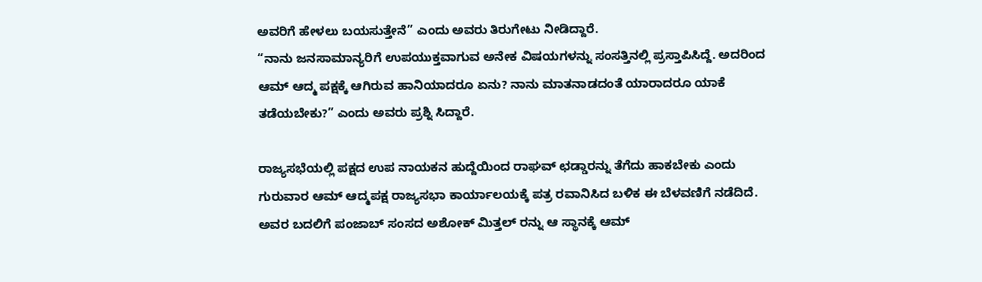ಅವರಿಗೆ ಹೇಳಲು ಬಯಸುತ್ತೇನೆ” ಎಂದು ಅವರು ತಿರುಗೇಟು ನೀಡಿದ್ದಾರೆ.
“ನಾನು ಜನಸಾಮಾನ್ಯರಿಗೆ ಉಪಯುಕ್ತವಾಗುವ ಅನೇಕ ವಿಷಯಗಳನ್ನು ಸಂಸತ್ತಿನಲ್ಲಿ ಪ್ರಸ್ತಾಪಿಸಿದ್ದೆ. ಅದರಿಂದ ಆಮ್ ಆದ್ಮ ಪಕ್ಷಕ್ಕೆ ಆಗಿರುವ ಹಾನಿಯಾದರೂ ಏನು? ನಾನು ಮಾತನಾಡದಂತೆ ಯಾರಾದರೂ ಯಾಕೆ ತಡೆಯಬೇಕು?” ಎಂದು ಅವರು ಪ್ರಶ್ನಿ ಸಿದ್ದಾರೆ.

ರಾಜ್ಯಸಭೆಯಲ್ಲಿ ಪಕ್ಷದ ಉಪ ನಾಯಕನ ಹುದ್ದೆಯಿಂದ ರಾಘವ್ ಛಡ್ಡಾರನ್ನು ತೆಗೆದು ಹಾಕಬೇಕು ಎಂದು ಗುರುವಾರ ಆಮ್ ಆದ್ಮಪಕ್ಷ ರಾಜ್ಯಸಭಾ ಕಾರ್ಯಾಲಯಕ್ಕೆ ಪತ್ರ ರವಾನಿಸಿದ ಬಳಿಕ ಈ ಬೆಳವಣಿಗೆ ನಡೆದಿದೆ. ಅವರ ಬದಲಿಗೆ ಪಂಜಾಬ್‌ ಸಂಸದ ಅಶೋಕ್‌ ಮಿತ್ತಲ್ ರನ್ನು ಆ ಸ್ಥಾನಕ್ಕೆ ಆಮ್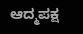ಆದ್ಮಪಕ್ಷ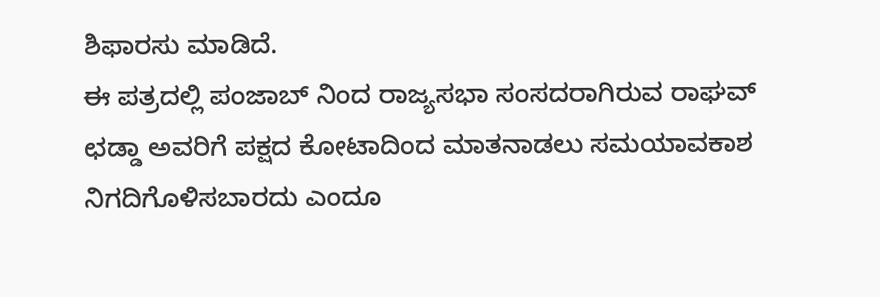ಶಿಫಾರಸು ಮಾಡಿದೆ.
ಈ ಪತ್ರದಲ್ಲಿ ಪಂಜಾಬ್ ನಿಂದ ರಾಜ್ಯಸಭಾ ಸಂಸದರಾಗಿರುವ ರಾಘವ್ ಛಡ್ಡಾ ಅವರಿಗೆ ಪಕ್ಷದ ಕೋಟಾದಿಂದ ಮಾತನಾಡಲು ಸಮಯಾವಕಾಶ ನಿಗದಿಗೊಳಿಸಬಾರದು ಎಂದೂ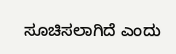ಸೂಚಿಸಲಾಗಿದೆ ಎಂದು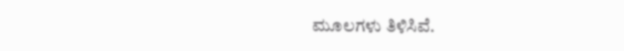ಮೂಲಗಳು ತಿಳಿಸಿವೆ.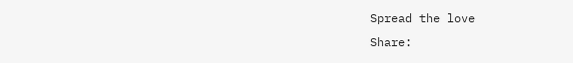Spread the love
Share: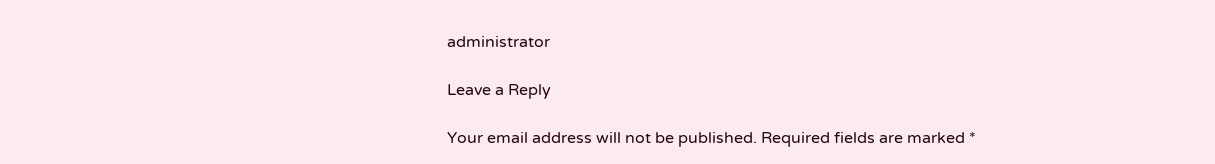administrator

Leave a Reply

Your email address will not be published. Required fields are marked *